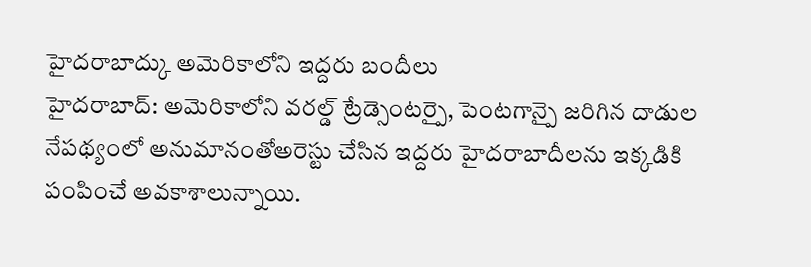హైదరాబాద్కు అమెరికాలోని ఇద్దరు బందీలు
హైదరాబాద్: అమెరికాలోని వరల్డ్ ట్రేడ్సెంటర్పై, పెంటగాన్పై జరిగిన దాడుల నేపథ్యంలో అనుమానంతోఅరెస్టు చేసిన ఇద్దరు హైదరాబాదీలను ఇక్కడికి పంపించే అవకాశాలున్నాయి.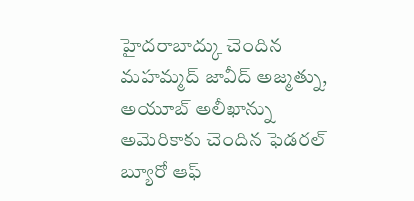హైదరాబాద్కు చెందిన మహమ్మద్ జావీద్ అజ్మత్ను, అయూబ్ అలీఖాన్ను అమెరికాకు చెందిన ఫెడరల్ బ్యూరో ఆఫ్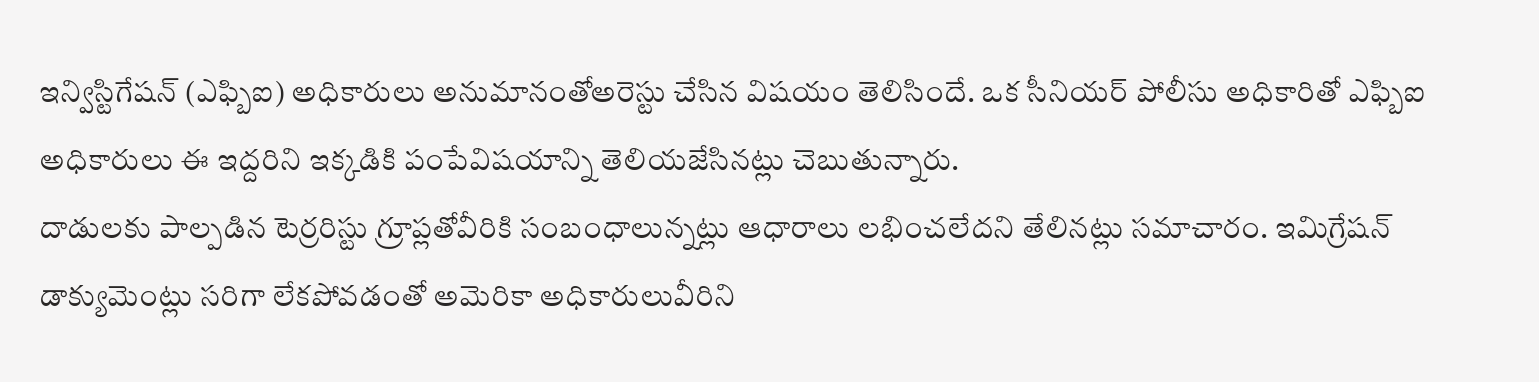ఇన్విస్టిగేషన్ (ఎఫ్బిఐ) అధికారులు అనుమానంతోఅరెస్టు చేసిన విషయం తెలిసిందే. ఒక సీనియర్ పోలీసు అధికారితో ఎఫ్బిఐ అధికారులు ఈ ఇద్దరిని ఇక్కడికి పంపేవిషయాన్ని తెలియజేసినట్లు చెబుతున్నారు.
దాడులకు పాల్పడిన టెర్రరిస్టు గ్రూప్లతోవీరికి సంబంధాలున్నట్లు ఆధారాలు లభించలేదని తేలినట్లు సమాచారం. ఇమిగ్రేషన్ డాక్యుమెంట్లు సరిగా లేకపోవడంతో అమెరికా అధికారులువీరిని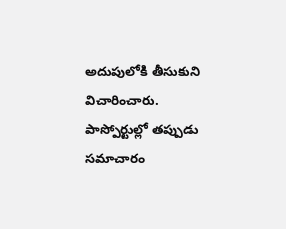అదుపులోకి తీసుకుని విచారించారు.
పాస్పోర్టుల్లో తప్పుడు సమాచారం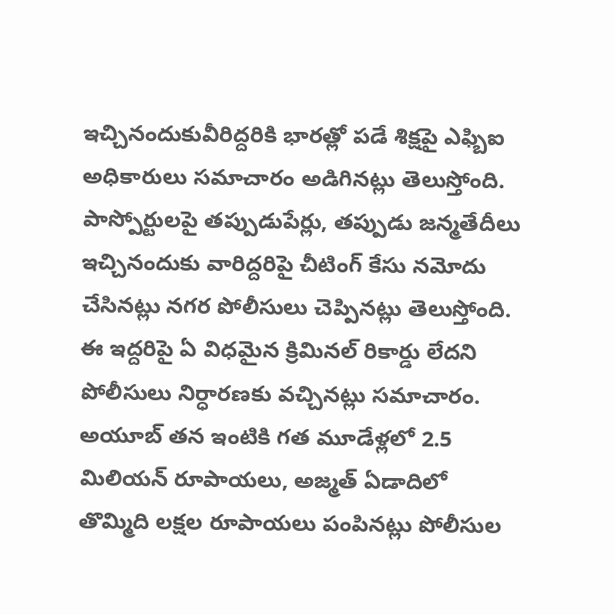ఇచ్చినందుకువీరిద్దరికి భారత్లో పడే శిక్షపై ఎఫ్బిఐ అధికారులు సమాచారం అడిగినట్లు తెలుస్తోంది. పాస్పోర్టులపై తప్పుడుపేర్లు, తప్పుడు జన్మతేదీలు ఇచ్చినందుకు వారిద్దరిపై చీటింగ్ కేసు నమోదు చేసినట్లు నగర పోలీసులు చెప్పినట్లు తెలుస్తోంది. ఈ ఇద్దరిపై ఏ విధమైన క్రిమినల్ రికార్డు లేదని పోలీసులు నిర్ధారణకు వచ్చినట్లు సమాచారం.
అయూబ్ తన ఇంటికి గత మూడేళ్లలో 2.5 మిలియన్ రూపాయలు, అజ్మత్ ఏడాదిలో తొమ్మిది లక్షల రూపాయలు పంపినట్లు పోలీసుల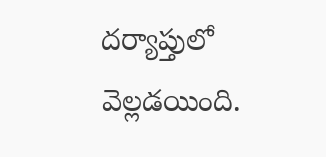దర్యాప్తులో వెల్లడయింది.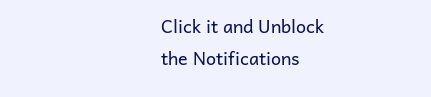Click it and Unblock the Notifications